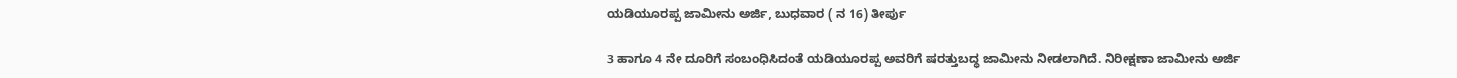ಯಡಿಯೂರಪ್ಪ ಜಾಮೀನು ಅರ್ಜಿ, ಬುಧವಾರ ( ನ 16) ತೀರ್ಪು

3 ಹಾಗೂ 4 ನೇ ದೂರಿಗೆ ಸಂಬಂಧಿಸಿದಂತೆ ಯಡಿಯೂರಪ್ಪ ಅವರಿಗೆ ಷರತ್ತುಬದ್ಧ ಜಾಮೀನು ನೀಡಲಾಗಿದೆ. ನಿರೀಕ್ಷಣಾ ಜಾಮೀನು ಅರ್ಜಿ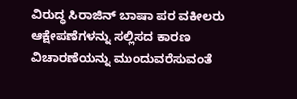ವಿರುದ್ಧ ಸಿರಾಜಿನ್ ಬಾಷಾ ಪರ ವಕೀಲರು ಆಕ್ಷೇಪಣೆಗಳನ್ನು ಸಲ್ಲಿಸದ ಕಾರಣ ವಿಚಾರಣೆಯನ್ನು ಮುಂದುವರೆಸುವಂತೆ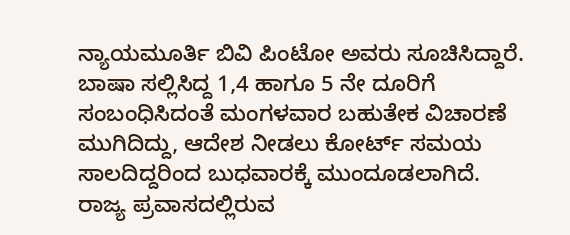ನ್ಯಾಯಮೂರ್ತಿ ಬಿವಿ ಪಿಂಟೋ ಅವರು ಸೂಚಿಸಿದ್ದಾರೆ.
ಬಾಷಾ ಸಲ್ಲಿಸಿದ್ದ 1,4 ಹಾಗೂ 5 ನೇ ದೂರಿಗೆ ಸಂಬಂಧಿಸಿದಂತೆ ಮಂಗಳವಾರ ಬಹುತೇಕ ವಿಚಾರಣೆ ಮುಗಿದಿದ್ದು, ಆದೇಶ ನೀಡಲು ಕೋರ್ಟ್ ಸಮಯ ಸಾಲದಿದ್ದರಿಂದ ಬುಧವಾರಕ್ಕೆ ಮುಂದೂಡಲಾಗಿದೆ.
ರಾಜ್ಯ ಪ್ರವಾಸದಲ್ಲಿರುವ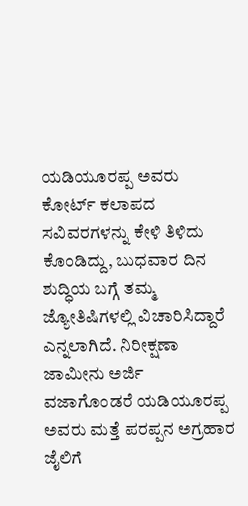ಯಡಿಯೂರಪ್ಪ ಅವರು ಕೋರ್ಟ್ ಕಲಾಪದ ಸವಿವರಗಳನ್ನು ಕೇಳಿ ತಿಳಿದು ಕೊಂಡಿದ್ದು, ಬುಧವಾರ ದಿನ ಶುದ್ಧಿಯ ಬಗ್ಗೆ ತಮ್ಮ ಜ್ಯೋತಿಷಿಗಳಲ್ಲಿ ವಿಚಾರಿಸಿದ್ದಾರೆ ಎನ್ನಲಾಗಿದೆ. ನಿರೀಕ್ಷಣಾ ಜಾಮೀನು ಅರ್ಜಿ ವಜಾಗೊಂಡರೆ ಯಡಿಯೂರಪ್ಪ ಅವರು ಮತ್ತೆ ಪರಪ್ಪನ ಅಗ್ರಹಾರ ಜೈಲಿಗೆ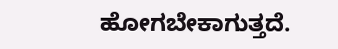ಹೋಗಬೇಕಾಗುತ್ತದೆ.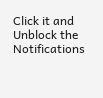Click it and Unblock the Notifications